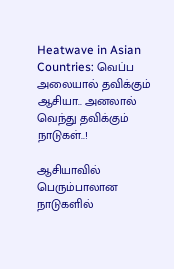Heatwave in Asian Countries: வெப்ப அலையால் தவிக்கும் ஆசியா.. அனலால் வெந்து தவிக்கும் நாடுகள்..!

ஆசியாவில் பெரும்பாலான நாடுகளில்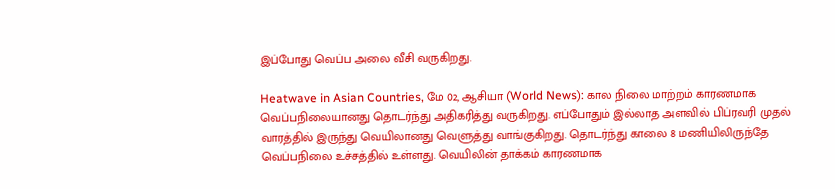இப்போது வெப்ப அலை வீசி வருகிறது.

Heatwave in Asian Countries, மே 02, ஆசியா (World News): கால நிலை மாற்றம் காரணமாக வெப்பநிலையானது தொடர்ந்து அதிகரித்து வருகிறது. எப்போதும் இல்லாத அளவில் பிப்ரவரி முதல் வாரத்தில் இருந்து வெயிலானது வெளுத்து வாங்குகிறது. தொடர்ந்து காலை 8 மணியிலிருந்தே வெப்பநிலை உச்சத்தில் உள்ளது. வெயிலின் தாக்கம் காரணமாக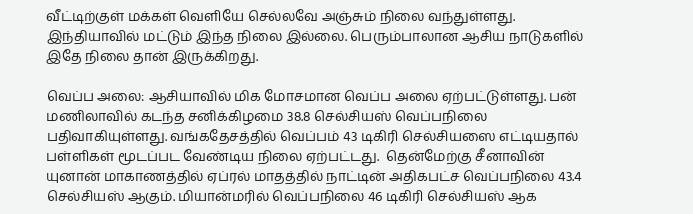வீட்டிற்குள் மக்கள் வெளியே செல்லவே அஞ்சும் நிலை வந்துள்ளது. இந்தியாவில் மட்டும் இந்த நிலை இல்லை. பெரும்பாலான ஆசிய நாடுகளில் இதே நிலை தான் இருக்கிறது.

வெப்ப அலை: ஆசியாவில் மிக மோசமான வெப்ப அலை ஏற்பட்டுள்ளது. பன் மணிலாவில் கடந்த சனிக்கிழமை 38.8 செல்சியஸ் வெப்பநிலை பதிவாகியுள்ளது. வங்கதேசத்தில் வெப்பம் 43 டிகிரி செல்சியஸை எட்டியதால் பள்ளிகள் மூடப்பட வேண்டிய நிலை ஏற்பட்டது.  தென்மேற்கு சீனாவின் யுனான் மாகாணத்தில் ஏப்ரல் மாதத்தில் நாட்டின் அதிகபட்ச வெப்பநிலை 43.4 செல்சியஸ் ஆகும். மியான்மரில் வெப்பநிலை 46 டிகிரி செல்சியஸ் ஆக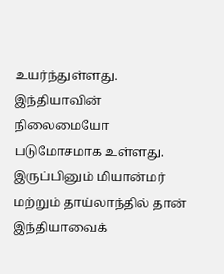உயர்ந்துள்ளது. இந்தியாவின் நிலைமையோ படுமோசமாக உள்ளது. இருப்பினும் மியான்மர் மற்றும் தாய்லாந்தில் தான் இந்தியாவைக்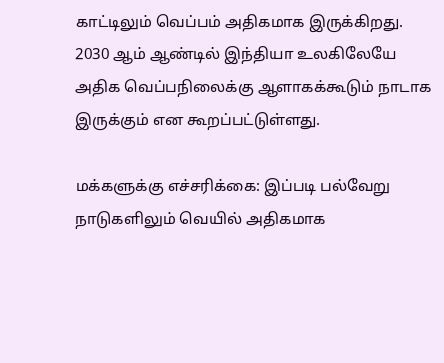காட்டிலும் வெப்பம் அதிகமாக இருக்கிறது. 2030 ஆம் ஆண்டில் இந்தியா உலகிலேயே அதிக வெப்பநிலைக்கு ஆளாகக்கூடும் நாடாக இருக்கும் என கூறப்பட்டுள்ளது.

மக்களுக்கு எச்சரிக்கை: இப்படி பல்வேறு நாடுகளிலும் வெயில் அதிகமாக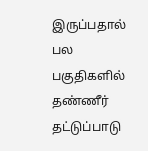இருப்பதால் பல பகுதிகளில் தண்ணீர் தட்டுப்பாடு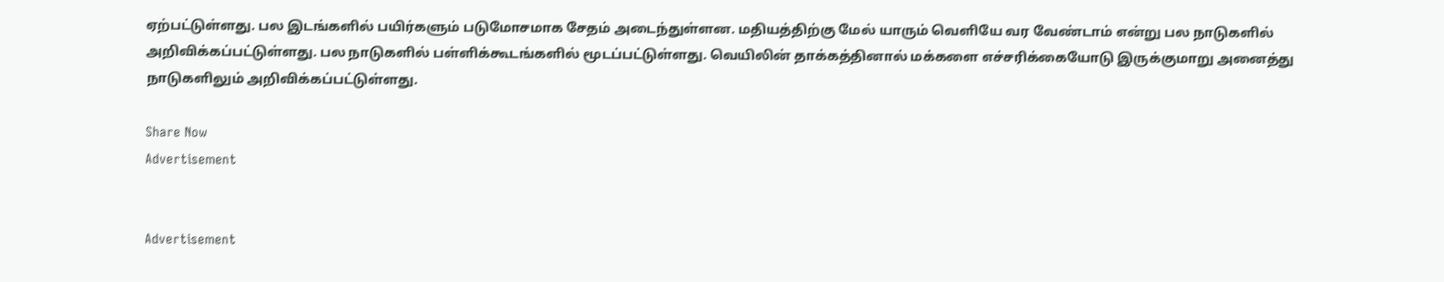ஏற்பட்டுள்ளது. பல இடங்களில் பயிர்களும் படுமோசமாக சேதம் அடைந்துள்ளன. மதியத்திற்கு மேல் யாரும் வெளியே வர வேண்டாம் என்று பல நாடுகளில் அறிவிக்கப்பட்டுள்ளது. பல நாடுகளில் பள்ளிக்கூடங்களில் மூடப்பட்டுள்ளது. வெயிலின் தாக்கத்தினால் மக்களை எச்சரிக்கையோடு இருக்குமாறு அனைத்து நாடுகளிலும் அறிவிக்கப்பட்டுள்ளது.

Share Now
Advertisement


Advertisement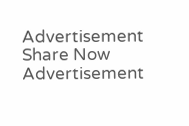Advertisement
Share Now
Advertisement